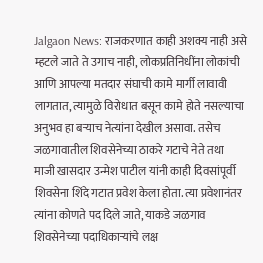Jalgaon News: राजकरणात काही अशक्य नाही असे म्हटले जाते ते उगाच नाही, लोकप्रतिनिधींना लोकांची आणि आपल्या मतदार संघाची कामे मार्गी लावावी लागतात, त्यामुळे विरोधात बसून कामे होते नसल्याचा अनुभव हा बऱ्याच नेत्यांना देखील असावा. तसेच जळगावातील शिवसेनेच्या ठाकरे गटाचे नेते तथा माजी खासदार उन्मेश पाटील यांनी काही दिवसांपूर्वी शिवसेना शिंदे गटात प्रवेश केला होता. त्या प्रवेशानंतर त्यांना कोणते पद दिले जाते, याकडे जळगाव शिवसेनेच्या पदाधिकाऱ्यांचे लक्ष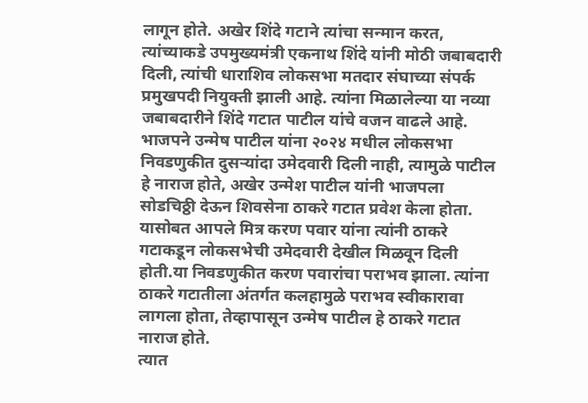लागून होते. अखेर शिंदे गटाने त्यांचा सन्मान करत, त्यांच्याकडे उपमुख्यमंत्री एकनाथ शिंदे यांनी मोठी जबाबदारी दिली, त्यांची धाराशिव लोकसभा मतदार संघाच्या संपर्क प्रमुखपदी नियुक्ती झाली आहे. त्यांना मिळालेल्या या नव्या जबाबदारीने शिंदे गटात पाटील यांचे वजन वाढले आहे.
भाजपने उन्मेष पाटील यांना २०२४ मधील लोकसभा निवडणुकीत दुसऱ्यांदा उमेदवारी दिली नाही, त्यामुळे पाटील हे नाराज होते, अखेर उन्मेश पाटील यांनी भाजपला सोडचिठ्ठी देऊन शिवसेना ठाकरे गटात प्रवेश केला होता. यासोबत आपले मित्र करण पवार यांना त्यांनी ठाकरे गटाकडून लोकसभेची उमेदवारी देखील मिळवून दिली होती.या निवडणुकीत करण पवारांचा पराभव झाला. त्यांना ठाकरे गटातीला अंतर्गत कलहामुळे पराभव स्वीकारावा लागला होता, तेव्हापासून उन्मेष पाटील हे ठाकरे गटात नाराज होते.
त्यात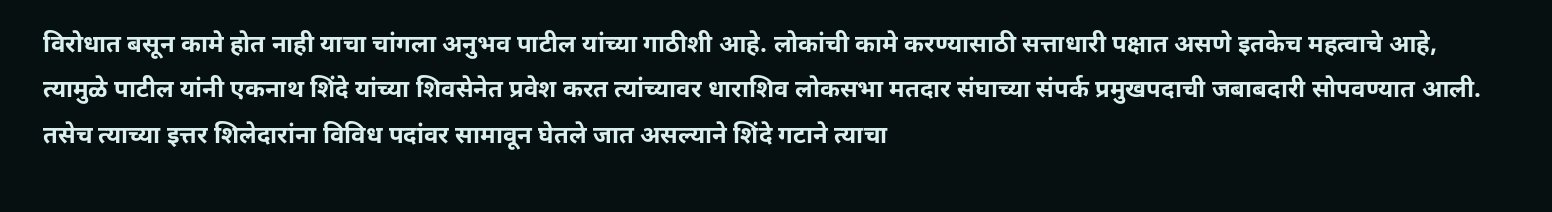विरोधात बसून कामे होत नाही याचा चांगला अनुभव पाटील यांच्या गाठीशी आहे. लोकांची कामे करण्यासाठी सत्ताधारी पक्षात असणे इतकेच महत्वाचे आहे, त्यामुळे पाटील यांनी एकनाथ शिंदे यांच्या शिवसेनेत प्रवेश करत त्यांच्यावर धाराशिव लोकसभा मतदार संघाच्या संपर्क प्रमुखपदाची जबाबदारी सोपवण्यात आली. तसेच त्याच्या इत्तर शिलेदारांना विविध पदांवर सामावून घेतले जात असल्याने शिंदे गटाने त्याचा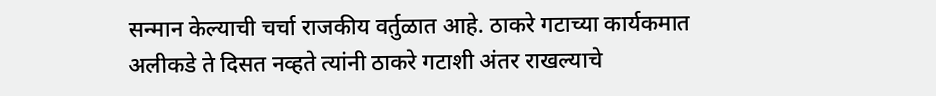सन्मान केल्याची चर्चा राजकीय वर्तुळात आहे. ठाकरे गटाच्या कार्यकमात अलीकडे ते दिसत नव्हते त्यांनी ठाकरे गटाशी अंतर राखल्याचे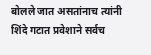बोलले जात असतांनाच त्यांनी शिंदे गटात प्रवेशाने सर्वच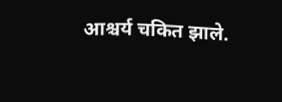आश्चर्य चकित झाले.